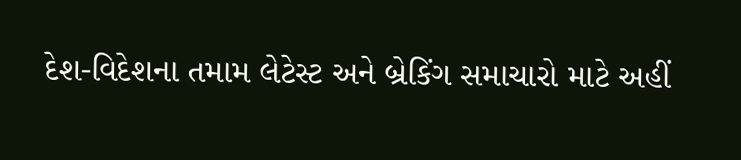દેશ-વિદેશના તમામ લેટેસ્ટ અને બ્રેકિંગ સમાચારો માટે અહીં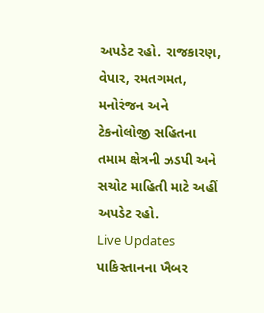અપડેટ રહો. રાજકારણ, વેપાર, રમતગમત, મનોરંજન અને ટેકનોલોજી સહિતના તમામ ક્ષેત્રની ઝડપી અને સચોટ માહિતી માટે અહીં અપડેટ રહો.
Live Updates
પાકિસ્તાનના ખૈબર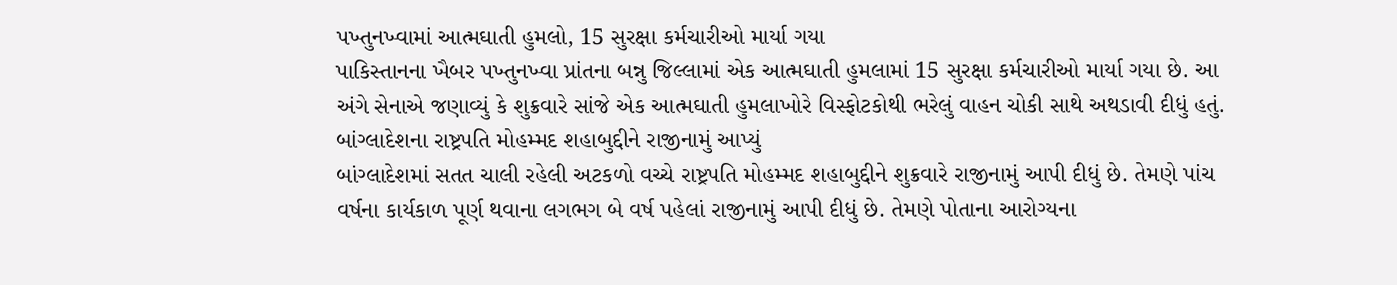પખ્તુનખ્વામાં આત્મઘાતી હુમલો, 15 સુરક્ષા કર્મચારીઓ માર્યા ગયા
પાકિસ્તાનના ખૈબર પખ્તુનખ્વા પ્રાંતના બન્નુ જિલ્લામાં એક આત્મઘાતી હુમલામાં 15 સુરક્ષા કર્મચારીઓ માર્યા ગયા છે. આ અંગે સેનાએ જણાવ્યું કે શુક્રવારે સાંજે એક આત્મઘાતી હુમલાખોરે વિસ્ફોટકોથી ભરેલું વાહન ચોકી સાથે અથડાવી દીધું હતું.
બાંગ્લાદેશના રાષ્ટ્રપતિ મોહમ્મદ શહાબુદ્દીને રાજીનામું આપ્યું
બાંગ્લાદેશમાં સતત ચાલી રહેલી અટકળો વચ્ચે રાષ્ટ્રપતિ મોહમ્મદ શહાબુદ્દીને શુક્રવારે રાજીનામું આપી દીધું છે. તેમણે પાંચ વર્ષના કાર્યકાળ પૂર્ણ થવાના લગભગ બે વર્ષ પહેલાં રાજીનામું આપી દીધું છે. તેમણે પોતાના આરોગ્યના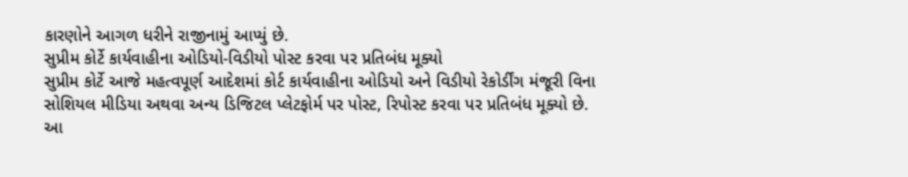કારણોને આગળ ધરીને રાજીનામું આપ્યું છે.
સુપ્રીમ કોર્ટે કાર્યવાહીના ઓડિયો-વિડીયો પોસ્ટ કરવા પર પ્રતિબંધ મૂક્યો
સુપ્રીમ કોર્ટે આજે મહત્વપૂર્ણ આદેશમાં કોર્ટ કાર્યવાહીના ઓડિયો અને વિડીયો રેકોર્ડીંગ મંજૂરી વિના સોશિયલ મીડિયા અથવા અન્ય ડિજિટલ પ્લેટફોર્મ પર પોસ્ટ, રિપોસ્ટ કરવા પર પ્રતિબંધ મૂક્યો છે. આ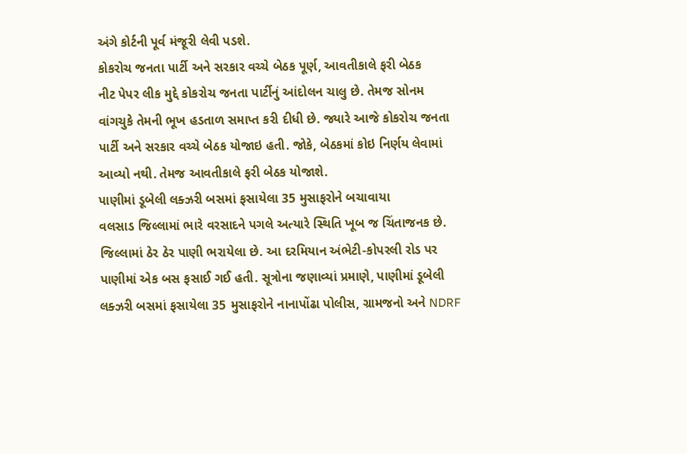અંગે કોર્ટની પૂર્વ મંજૂરી લેવી પડશે.
કોકરોચ જનતા પાર્ટી અને સરકાર વચ્ચે બેઠક પૂર્ણ, આવતીકાલે ફરી બેઠક
નીટ પેપર લીક મુદ્દે કોકરોચ જનતા પાર્ટીનું આંદોલન ચાલુ છે. તેમજ સોનમ વાંગચુકે તેમની ભૂખ હડતાળ સમાપ્ત કરી દીધી છે. જ્યારે આજે કોકરોચ જનતા પાર્ટી અને સરકાર વચ્ચે બેઠક યોજાઇ હતી. જોકે, બેઠકમાં કોઇ નિર્ણય લેવામાં આવ્યો નથી. તેમજ આવતીકાલે ફરી બેઠક યોજાશે.
પાણીમાં ડૂબેલી લક્ઝરી બસમાં ફસાયેલા 35 મુસાફરોને બચાવાયા
વલસાડ જિલ્લામાં ભારે વરસાદને પગલે અત્યારે સ્થિતિ ખૂબ જ ચિંતાજનક છે. જિલ્લામાં ઠેર ઠેર પાણી ભરાયેલા છે. આ દરમિયાન અંભેટી-કોપરલી રોડ પર પાણીમાં એક બસ ફસાઈ ગઈ હતી. સૂત્રોના જણાવ્યાં પ્રમાણે, પાણીમાં ડૂબેલી લક્ઝરી બસમાં ફસાયેલા 35 મુસાફરોને નાનાપોંઢા પોલીસ, ગ્રામજનો અને NDRF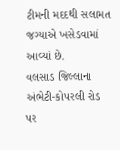ટીમની મદદથી સલામત જગ્યાએ ખસેડવામાં આવ્યાં છે.
વલસાડ જિલ્લાના અંભેટી-કોપરલી રોડ પર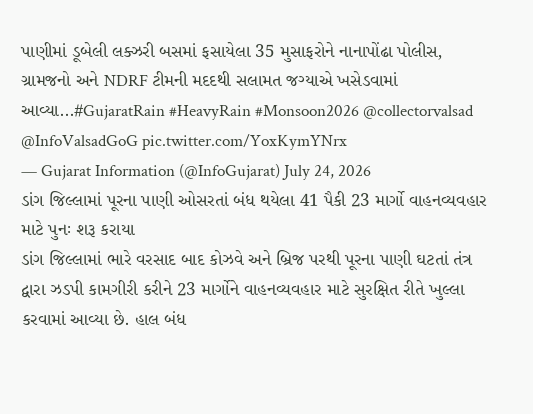પાણીમાં ડૂબેલી લક્ઝરી બસમાં ફસાયેલા 35 મુસાફરોને નાનાપોંઢા પોલીસ, ગ્રામજનો અને NDRF ટીમની મદદથી સલામત જગ્યાએ ખસેડવામાં આવ્યા...#GujaratRain #HeavyRain #Monsoon2026 @collectorvalsad @InfoValsadGoG pic.twitter.com/YoxKymYNrx
— Gujarat Information (@InfoGujarat) July 24, 2026
ડાંગ જિલ્લામાં પૂરના પાણી ઓસરતાં બંધ થયેલા 41 પૈકી 23 માર્ગો વાહનવ્યવહાર માટે પુનઃ શરૂ કરાયા
ડાંગ જિલ્લામાં ભારે વરસાદ બાદ કોઝવે અને બ્રિજ પરથી પૂરના પાણી ઘટતાં તંત્ર દ્વારા ઝડપી કામગીરી કરીને 23 માર્ગોને વાહનવ્યવહાર માટે સુરક્ષિત રીતે ખુલ્લા કરવામાં આવ્યા છે. હાલ બંધ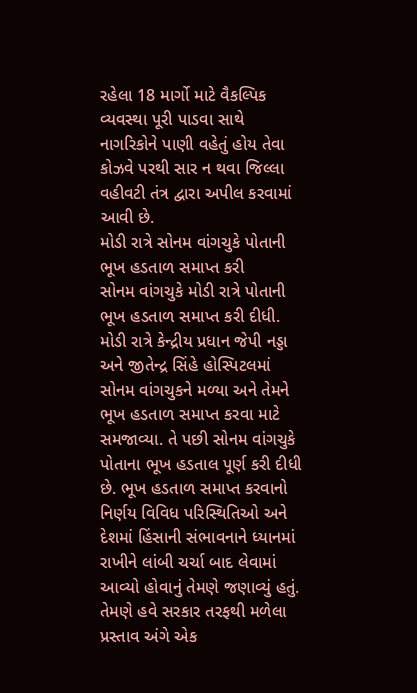રહેલા 18 માર્ગો માટે વૈકલ્પિક વ્યવસ્થા પૂરી પાડવા સાથે નાગરિકોને પાણી વહેતું હોય તેવા કોઝવે પરથી સાર ન થવા જિલ્લા વહીવટી તંત્ર દ્વારા અપીલ કરવામાં આવી છે.
મોડી રાત્રે સોનમ વાંગચુકે પોતાની ભૂખ હડતાળ સમાપ્ત કરી
સોનમ વાંગચુકે મોડી રાત્રે પોતાની ભૂખ હડતાળ સમાપ્ત કરી દીધી. મોડી રાત્રે કેન્દ્રીય પ્રધાન જેપી નડ્ડા અને જીતેન્દ્ર સિંહે હોસ્પિટલમાં સોનમ વાંગચુકને મળ્યા અને તેમને ભૂખ હડતાળ સમાપ્ત કરવા માટે સમજાવ્યા. તે પછી સોનમ વાંગચુકે પોતાના ભૂખ હડતાલ પૂર્ણ કરી દીધી છે. ભૂખ હડતાળ સમાપ્ત કરવાનો નિર્ણય વિવિધ પરિસ્થિતિઓ અને દેશમાં હિંસાની સંભાવનાને ધ્યાનમાં રાખીને લાંબી ચર્ચા બાદ લેવામાં આવ્યો હોવાનું તેમણે જણાવ્યું હતું. તેમણે હવે સરકાર તરફથી મળેલા પ્રસ્તાવ અંગે એક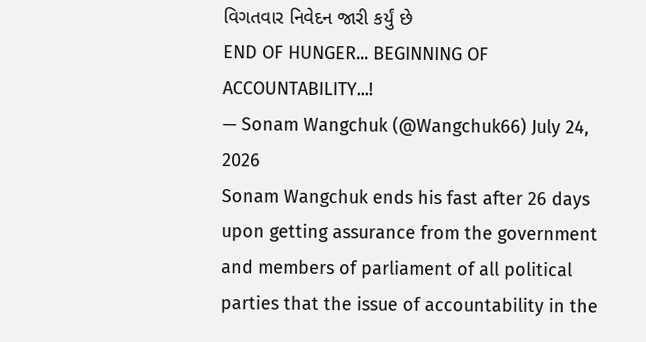વિગતવાર નિવેદન જારી કર્યું છે
END OF HUNGER... BEGINNING OF ACCOUNTABILITY...!
— Sonam Wangchuk (@Wangchuk66) July 24, 2026
Sonam Wangchuk ends his fast after 26 days upon getting assurance from the government and members of parliament of all political parties that the issue of accountability in the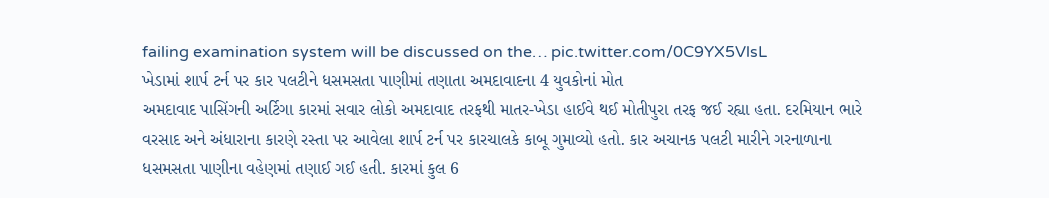failing examination system will be discussed on the… pic.twitter.com/0C9YX5VlsL
ખેડામાં શાર્પ ટર્ન પર કાર પલટીને ધસમસતા પાણીમાં તણાતા અમદાવાદના 4 યુવકોનાં મોત
અમદાવાદ પાસિંગની અર્ટિગા કારમાં સવાર લોકો અમદાવાદ તરફથી માતર-ખેડા હાઈવે થઈ મોતીપુરા તરફ જઈ રહ્યા હતા. દરમિયાન ભારે વરસાદ અને અંધારાના કારણે રસ્તા પર આવેલા શાર્પ ટર્ન પર કારચાલકે કાબૂ ગુમાવ્યો હતો. કાર અચાનક પલટી મારીને ગરનાળાના ધસમસતા પાણીના વહેણમાં તણાઈ ગઈ હતી. કારમાં કુલ 6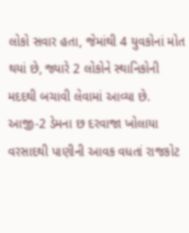લોકો સવાર હતા, જેમાંથી 4 યુવકોનાં મોત થયાં છે, જ્યારે 2 લોકોને સ્થાનિકોની મદદથી બચાવી લેવામાં આવ્યા છે.
આજી-2 ડેમના છ દરવાજા ખોલાયા
વરસાદથી પાણીની આવક વધતાં રાજકોટ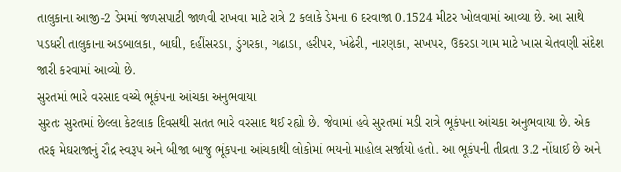તાલુકાના આજી-2 ડેમમાં જળસપાટી જાળવી રાખવા માટે રાત્રે 2 કલાકે ડેમના 6 દરવાજા 0.1524 મીટર ખોલવામાં આવ્યા છે. આ સાથે પડધરી તાલુકાના અડબાલકા, બાઘી, દહીંસરડા, ડુંગરકા, ગઢાડા, હરીપર, ખંઢેરી, નારણકા, સખપર, ઉકરડા ગામ માટે ખાસ ચેતવણી સંદેશ જારી કરવામાં આવ્યો છે.
સુરતમાં ભારે વરસાદ વચ્ચે ભૂકંપના આંચકા અનુભવાયા
સુરતઃ સુરતમાં છેલ્લા કેટલાક દિવસથી સતત ભારે વરસાદ થઈ રહ્યો છે. જેવામાં હવે સુરતમાં મડી રાત્રે ભૂકંપના આંચકા અનુભવાયા છે. એક તરફ મેઘરાજાનું રૌદ્ર સ્વરૂપ અને બીજા બાજુ ભૂંકપના આંચકાથી લોકોમાં ભયનો માહોલ સર્જાયો હતો. આ ભૂકંપની તીવ્રતા 3.2 નોંધાઈ છે અને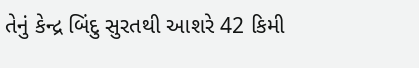તેનું કેન્દ્ર બિંદુ સુરતથી આશરે 42 કિમી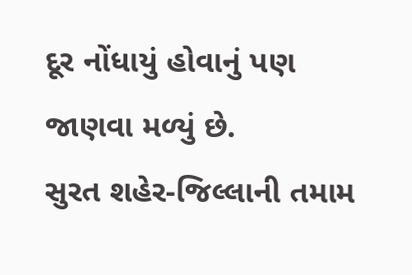દૂર નોંધાયું હોવાનું પણ જાણવા મળ્યું છે.
સુરત શહેર-જિલ્લાની તમામ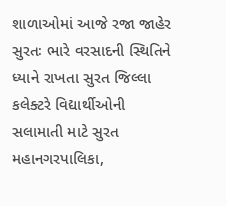શાળાઓમાં આજે રજા જાહેર
સુરતઃ ભારે વરસાદની સ્થિતિને ધ્યાને રાખતા સુરત જિલ્લા કલેક્ટરે વિદ્યાર્થીઓની સલામાતી માટે સુરત મહાનગરપાલિકા,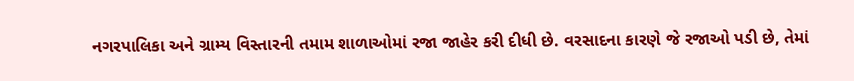નગરપાલિકા અને ગ્રામ્ય વિસ્તારની તમામ શાળાઓમાં રજા જાહેર કરી દીધી છે. વરસાદના કારણે જે રજાઓ પડી છે, તેમાં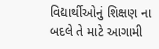વિદ્યાર્થીઓનું શિક્ષણ ના બદલે તે માટે આગામી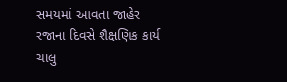સમયમાં આવતા જાહેર રજાના દિવસે શૈક્ષણિક કાર્ય ચાલુ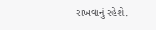રાખવાનું રહેશે.